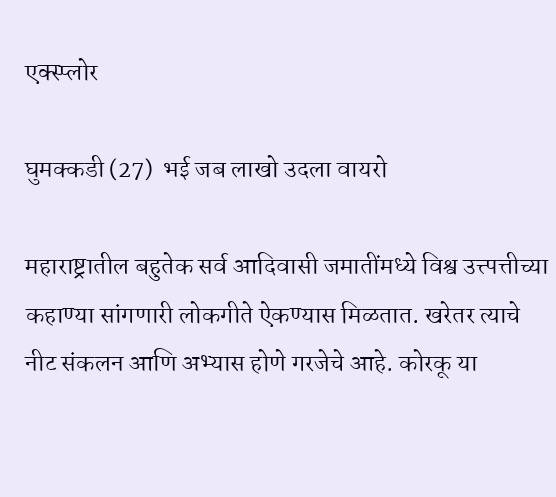एक्स्प्लोर

घुमक्कडी (27)  भई जब लाखो उदला वायरो

महाराष्ट्रातील बहुतेक सर्व आदिवासी जमातींमध्ये विश्व उत्त्पत्तीच्या कहाण्या सांगणारी लोकगीते ऐकण्यास मिळतात. खरेतर त्याचे नीट संकलन आणि अभ्यास होणे गरजेचे आहे. कोरकू या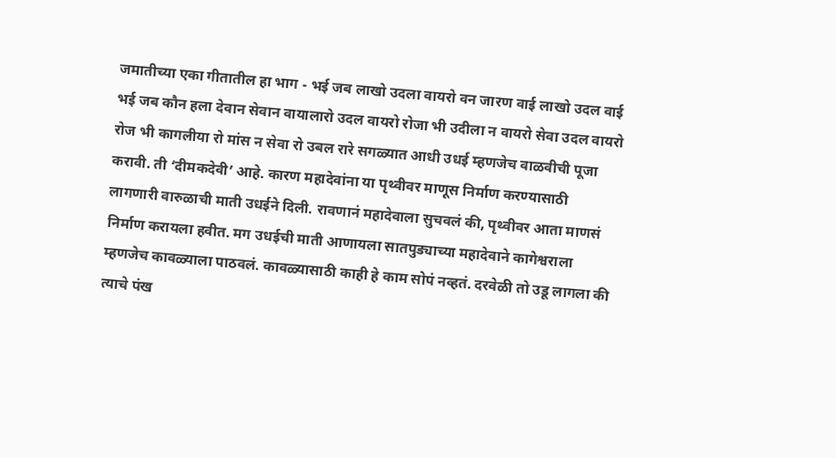जमातीच्या एका गीतातील हा भाग - भई जब लाखो उदला वायरो वन जारण वाई लाखो उदल वाई भई जब कौन हला देवान सेवान वायालारो उदल वायरो रोजा भी उदीला न वायरो सेवा उदल वायरो रोज भी कागलीया रो मांस न सेवा रो उबल रारे सगळ्यात आधी उधई म्हणजेच वाळवीची पूजा करावी. ती ‘दीमकदेवी’ आहे. कारण महादेवांना या पृथ्वीवर माणूस निर्माण करण्यासाठी लागणारी वारुळाची माती उधईने दिली. रावणानं महादेवाला सुचवलं की, पृथ्वीवर आता माणसं निर्माण करायला हवीत. मग उधईची माती आणायला सातपुड्याच्या महादेवाने कागेश्वराला म्हणजेच कावळ्याला पाठवलं. कावळ्यासाठी काही हे काम सोपं नव्हतं. दरवेळी तो उडू लागला की त्याचे पंख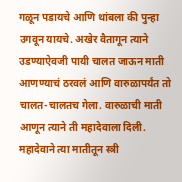गळून पडायचे आणि थांबला की पुन्हा उगवून यायचे. अखेर वैतागून त्याने उडण्याऐवजी पायी चालत जाऊन माती आणण्याचं ठरवलं आणि वारुळापर्यंत तो चालत-चालतच गेला. वारुळाची माती आणून त्याने ती महादेवाला दिली. महादेवाने त्या मातीतून स्त्री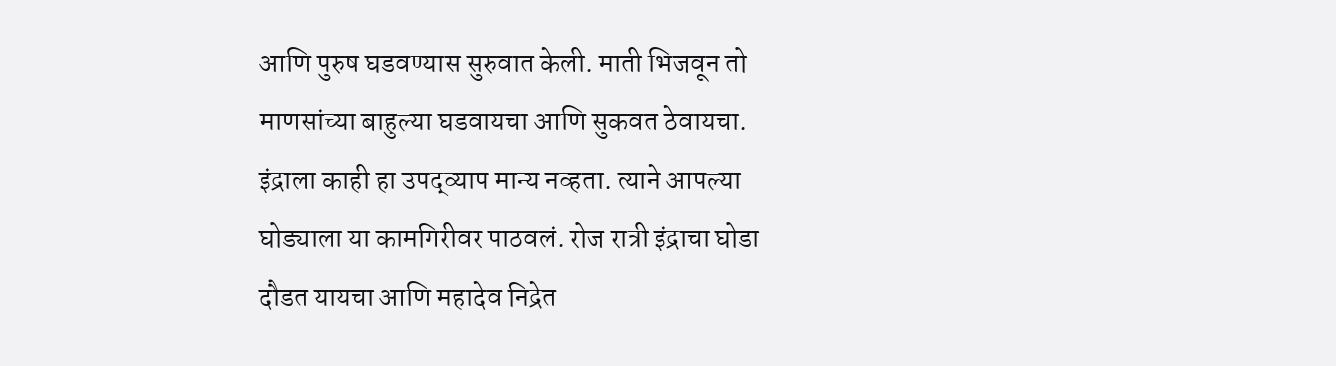आणि पुरुष घडवण्यास सुरुवात केली. माती भिजवून तो माणसांच्या बाहुल्या घडवायचा आणि सुकवत ठेवायचा. इंद्राला काही हा उपद्व्याप मान्य नव्हता. त्याने आपल्या घोड्याला या कामगिरीवर पाठवलं. रोज रात्री इंद्राचा घोडा दौडत यायचा आणि महादेव निद्रेत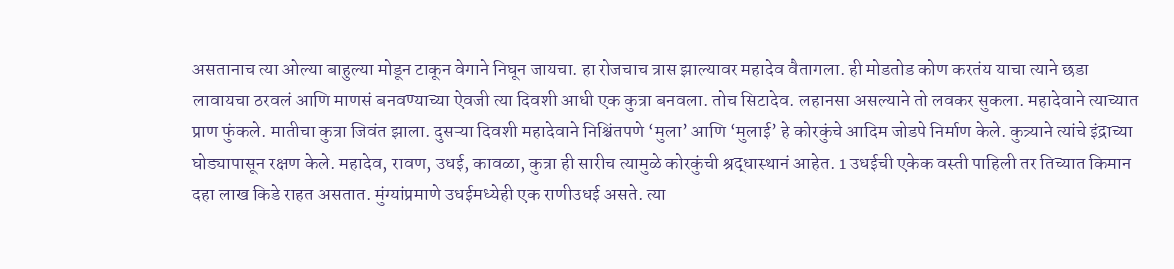असतानाच त्या ओल्या बाहुल्या मोडून टाकून वेगाने निघून जायचा. हा रोजचाच त्रास झाल्यावर महादेव वैतागला. ही मोडतोड कोण करतंय याचा त्याने छडा लावायचा ठरवलं आणि माणसं बनवण्याच्या ऐवजी त्या दिवशी आधी एक कुत्रा बनवला. तोच सिटादेव. लहानसा असल्याने तो लवकर सुकला. महादेवाने त्याच्यात प्राण फुंकले. मातीचा कुत्रा जिवंत झाला. दुसऱ्या दिवशी महादेवाने निश्चिंतपणे ‘मुला’ आणि ‘मुलाई’ हे कोरकुंचे आदिम जोडपे निर्माण केले. कुत्र्याने त्यांचे इंद्राच्या घोड्यापासून रक्षण केले. महादेव, रावण, उधई, कावळा, कुत्रा ही सारीच त्यामुळे कोरकुंची श्रद्धास्थानं आहेत. 1 उधईची एकेक वस्ती पाहिली तर तिच्यात किमान दहा लाख किडे राहत असतात. मुंग्यांप्रमाणे उधईमध्येही एक राणीउधई असते. त्या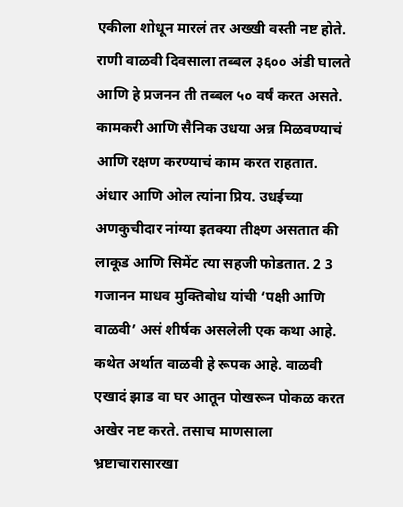एकीला शोधून मारलं तर अख्खी वस्ती नष्ट होते. राणी वाळवी दिवसाला तब्बल ३६०० अंडी घालते आणि हे प्रजनन ती तब्बल ५० वर्षं करत असते. कामकरी आणि सैनिक उधया अन्न मिळवण्याचं आणि रक्षण करण्याचं काम करत राहतात. अंधार आणि ओल त्यांना प्रिय. उधईच्या अणकुचीदार नांग्या इतक्या तीक्ष्ण असतात की लाकूड आणि सिमेंट त्या सहजी फोडतात. 2 3 गजानन माधव मुक्तिबोध यांची ‘पक्षी आणि वाळवी’ असं शीर्षक असलेली एक कथा आहे.  कथेत अर्थात वाळवी हे रूपक आहे. वाळवी एखादं झाड वा घर आतून पोखरून पोकळ करत अखेर नष्ट करते. तसाच माणसाला भ्रष्टाचारासारखा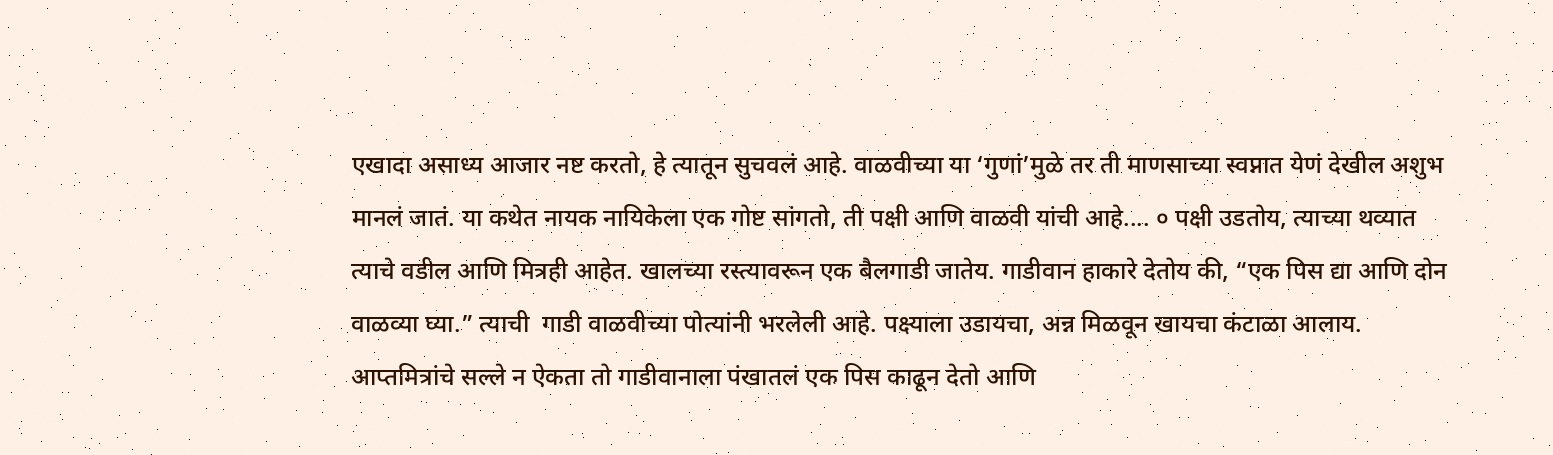एखादा असाध्य आजार नष्ट करतो, हे त्यातून सुचवलं आहे. वाळवीच्या या ‘गुणां’मुळे तर ती माणसाच्या स्वप्नात येणं देखील अशुभ मानलं जातं. या कथेत नायक नायिकेला एक गोष्ट सांगतो, ती पक्षी आणि वाळवी यांची आहे.... ० पक्षी उडतोय, त्याच्या थव्यात त्याचे वडील आणि मित्रही आहेत. खालच्या रस्त्यावरून एक बैलगाडी जातेय. गाडीवान हाकारे देतोय की, “एक पिस द्या आणि दोन वाळव्या घ्या.” त्याची  गाडी वाळवीच्या पोत्यांनी भरलेली आहे. पक्ष्याला उडायचा, अन्न मिळवून खायचा कंटाळा आलाय. आप्तमित्रांचे सल्ले न ऐकता तो गाडीवानाला पंखातलं एक पिस काढून देतो आणि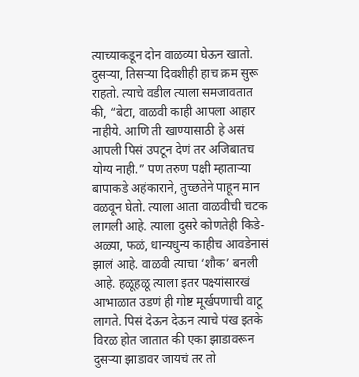त्याच्याकडून दोन वाळव्या घेऊन खातो. दुसऱ्या, तिसऱ्या दिवशीही हाच क्रम सुरू राहतो. त्याचे वडील त्याला समजावतात की, “बेटा, वाळवी काही आपला आहार नाहीये. आणि ती खाण्यासाठी हे असं आपली पिसं उपटून देणं तर अजिबातच योग्य नाही.” पण तरुण पक्षी म्हाताऱ्या बापाकडे अहंकाराने, तुच्छतेने पाहून मान वळवून घेतो. त्याला आता वाळवीची चटक लागली आहे. त्याला दुसरे कोणतेही किडे-अळ्या, फळं, धान्यधुन्य काहीच आवडेनासं झालं आहे. वाळवी त्याचा ‘शौक’ बनली आहे. हळूहळू त्याला इतर पक्ष्यांसारखं आभाळात उडणं ही गोष्ट मूर्खपणाची वाटू लागते. पिसं देऊन देऊन त्याचे पंख इतके विरळ होत जातात की एका झाडावरून दुसऱ्या झाडावर जायचं तर तो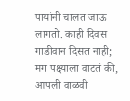पायांनी चालत जाऊ लागतो. काही दिवस गाडीवान दिसत नाही; मग पक्ष्याला वाटतं की, आपली वाळवी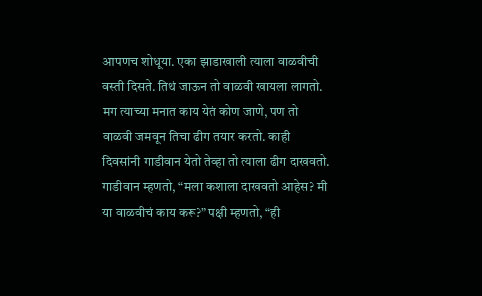आपणच शोधूया. एका झाडाखाली त्याला वाळवीची वस्ती दिसते. तिथं जाऊन तो वाळवी खायला लागतो. मग त्याच्या मनात काय येतं कोण जाणे, पण तो वाळवी जमवून तिचा ढीग तयार करतो. काही दिवसांनी गाडीवान येतो तेव्हा तो त्याला ढीग दाखवतो. गाडीवान म्हणतो, “मला कशाला दाखवतो आहेस? मी या वाळवीचं काय करू?” पक्षी म्हणतो, “ही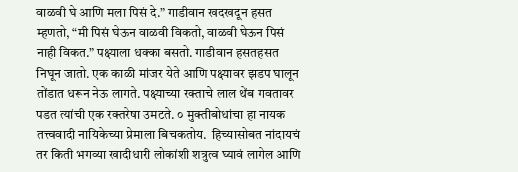वाळवी घे आणि मला पिसं दे.” गाडीवान खदखदून हसत म्हणतो, “मी पिसं घेऊन वाळवी विकतो, वाळवी घेऊन पिसं नाही विकत.” पक्ष्याला धक्का बसतो. गाडीवान हसतहसत निघून जातो. एक काळी मांजर येते आणि पक्ष्यावर झडप घालून तोंडात धरून नेऊ लागते. पक्ष्याच्या रक्ताचे लाल थेंब गवतावर पडत त्यांची एक रक्तरेषा उमटते. ० मुक्तीबोधांचा हा नायक तत्त्ववादी नायिकेच्या प्रेमाला बिचकतोय.  हिच्यासोबत नांदायचं तर किती भगव्या खादीधारी लोकांशी शत्रुत्व घ्यावं लागेल आणि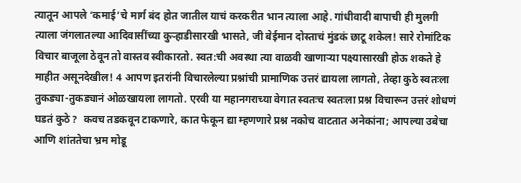त्यातून आपले ‘कमाई’चे मार्ग बंद होत जातील याचं करकरीत भान त्याला आहे. गांधीवादी बापाची ही मुलगी त्याला जंगलातल्या आदिवासींच्या कुऱ्हाडीसारखी भासते, जी बेईमान दोस्ताचं मुंडकं छाटू शकेल! सारे रोमांटिक विचार बाजूला ठेवून तो वास्तव स्वीकारतो. स्वत:ची अवस्था त्या वाळवी खाणाऱ्या पक्ष्यासारखी होऊ शकते हे माहीत असूनदेखील! 4 आपण इतरांनी विचारलेल्या प्रश्नांची प्रामाणिक उत्तरं द्यायला लागतो, तेव्हा कुठे स्वतःला तुकड्या-तुकड्यानं ओळखायला लागतो. एरवी या महानगराच्या वेगात स्वतःच स्वतःला प्रश्न विचारून उत्तरं शोधणं घडतं कुठे?  कवच तडकवून टाकणारे, कात फेकून द्या म्हणणारे प्रश्न नकोच वाटतात अनेकांना; आपल्या उबेचा आणि शांततेचा भ्रम मोडू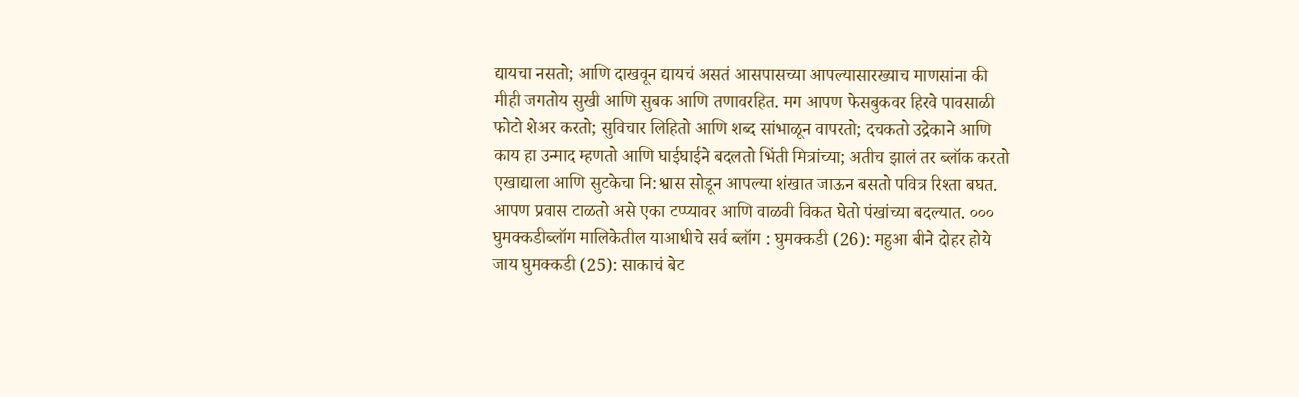द्यायचा नसतो; आणि दाखवून द्यायचं असतं आसपासच्या आपल्यासारख्याच माणसांना की मीही जगतोय सुखी आणि सुबक आणि तणावरहित. मग आपण फेसबुकवर हिरवे पावसाळी फोटो शेअर करतो; सुविचार लिहितो आणि शब्द सांभाळून वापरतो; दचकतो उद्रेकाने आणि काय हा उन्माद म्हणतो आणि घाईघाईने बदलतो भिंती मित्रांच्या; अतीच झालं तर ब्लॉक करतो एखाद्याला आणि सुटकेचा नि:श्वास सोडून आपल्या शंखात जाऊन बसतो पवित्र रिश्ता बघत. आपण प्रवास टाळतो असे एका टप्प्यावर आणि वाळवी विकत घेतो पंखांच्या बदल्यात. ००० घुमक्कडीब्लॉग मालिकेतील याआधीचे सर्व ब्लॉग : घुमक्कडी (26): महुआ बीने दोहर होये जाय घुमक्कडी (25): साकाचं बेट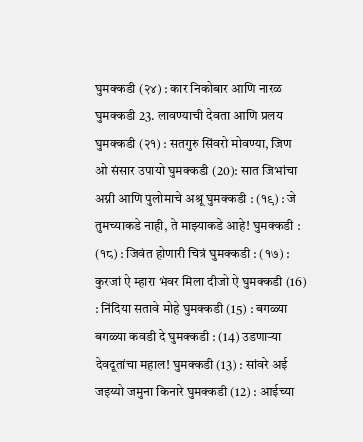घुमक्कडी (२४) : कार निकोबार आणि नारळ
घुमक्कडी 23. लावण्याची देवता आणि प्रलय घुमक्कडी (२१) : सतगुरु सिंवरो मोवण्या, जिण ओ संसार उपायो घुमक्कडी (20): सात जिभांचा अग्नी आणि पुलोमाचे अश्रू घुमक्कडी : (१९) : जे तुमच्याकडे नाही, ते माझ्याकडे आहे! घुमक्कडी : (१८) : जिवंत होणारी चित्रं घुमक्कडी : (१७) : कुरजां ऐ म्हारा भंवर मिला दीजो ऐ घुमक्कडी (16) : निंदिया सतावे मोहे घुमक्कडी (15) : बगळ्या बगळ्या कवडी दे घुमक्कडी : (14) उडणाऱ्या देवदूतांचा महाल! घुमक्कडी (13) : सांवरे अई जइय्यो जमुना किनारे घुमक्कडी (12) : आईच्या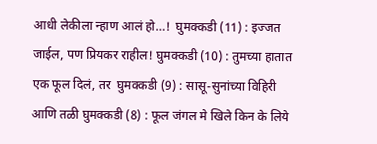आधी लेकीला न्हाण आलं हो…!  घुमक्कडी (11) : इज्जत जाईल, पण प्रियकर राहील! घुमक्कडी (10) : तुमच्या हातात एक फूल दिलं, तर  घुमक्कडी (9) : सासू-सुनांच्या विहिरी आणि तळी घुमक्कडी (8) : फूल जंगल मे खिले किन के लिये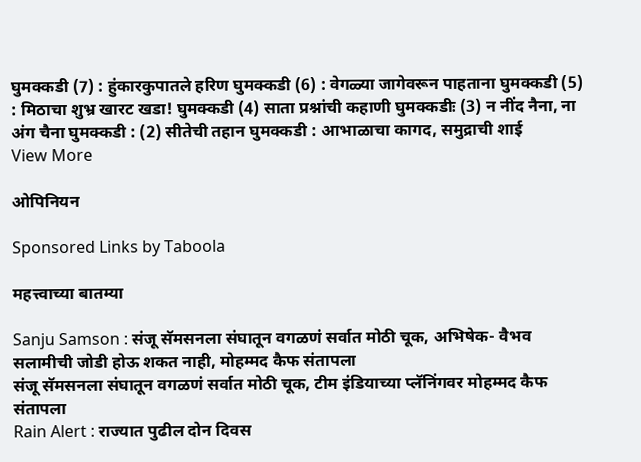घुमक्कडी (7) : हुंकारकुपातले हरिण घुमक्कडी (6) : वेगळ्या जागेवरून पाहताना घुमक्कडी (5) : मिठाचा शुभ्र खारट खडा! घुमक्कडी (4) साता प्रश्नांची कहाणी घुमक्कडीः (3) न नींद नैना, ना अंग चैना घुमक्कडी : (2) सीतेची तहान घुमक्कडी : आभाळाचा कागद, समुद्राची शाई
View More

ओपिनियन

Sponsored Links by Taboola

महत्त्वाच्या बातम्या

Sanju Samson : संजू सॅमसनला संघातून वगळणं सर्वात मोठी चूक, अभिषेक- वैभव सलामीची जोडी होऊ शकत नाही, मोहम्मद कैफ संतापला
संजू सॅमसनला संघातून वगळणं सर्वात मोठी चूक, टीम इंडियाच्या प्लॅनिंगवर मोहम्मद कैफ संतापला
Rain Alert : राज्यात पुढील दोन दिवस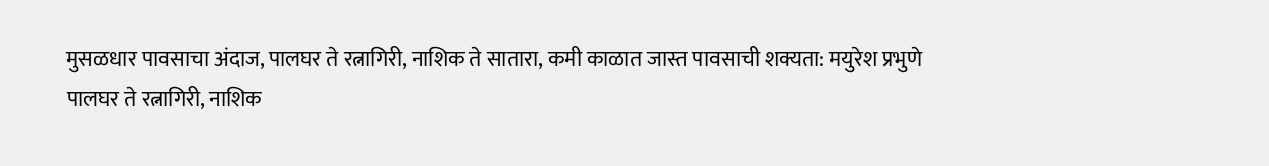मुसळधार पावसाचा अंदाज, पालघर ते रत्नागिरी, नाशिक ते सातारा, कमी काळात जास्त पावसाची शक्यता: मयुरेश प्रभुणे
पालघर ते रत्नागिरी, नाशिक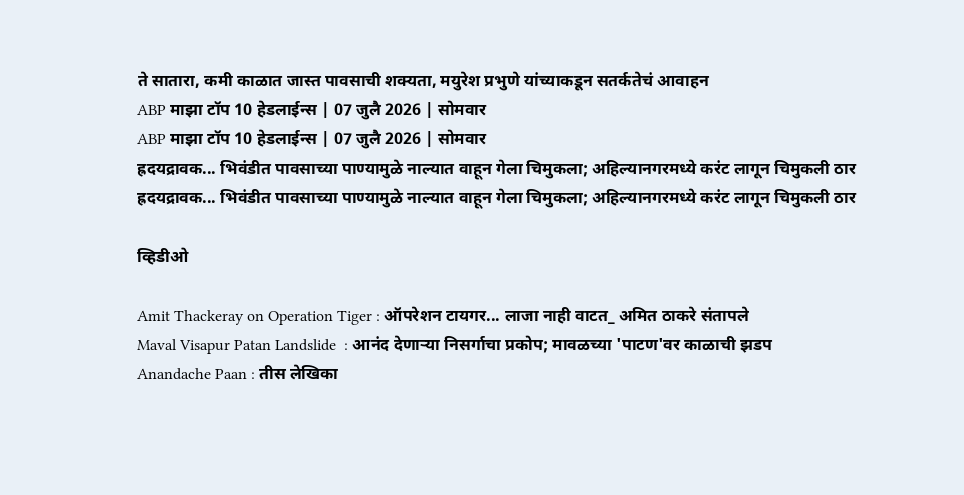ते सातारा, कमी काळात जास्त पावसाची शक्यता, मयुरेश प्रभुणे यांच्याकडून सतर्कतेचं आवाहन
ABP माझा टॉप 10 हेडलाईन्स | 07 जुलै 2026 | सोमवार
ABP माझा टॉप 10 हेडलाईन्स | 07 जुलै 2026 | सोमवार
ह्रदयद्रावक... भिवंडीत पावसाच्या पाण्यामुळे नाल्यात वाहून गेला चिमुकला; अहिल्यानगरमध्ये करंट लागून चिमुकली ठार
ह्रदयद्रावक... भिवंडीत पावसाच्या पाण्यामुळे नाल्यात वाहून गेला चिमुकला; अहिल्यानगरमध्ये करंट लागून चिमुकली ठार

व्हिडीओ

Amit Thackeray on Operation Tiger : ऑपरेशन टायगर... लाजा नाही वाटत_ अमित ठाकरे संतापले
Maval Visapur Patan Landslide  : आनंद देणाऱ्या निसर्गाचा प्रकोप; मावळच्या 'पाटण'वर काळाची झडप
Anandache Paan : तीस लेखिका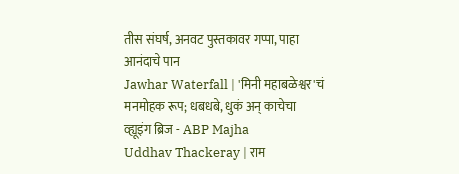तीस संघर्ष, अनवट पुस्तकावर गप्पा, पाहा आनंदाचे पान
Jawhar Waterfall | 'मिनी महाबळेश्वर'चं मनमोहक रूप; धबधबे, धुकं अन् काचेचा व्ह्यूइंग ब्रिज - ABP Majha
Uddhav Thackeray | राम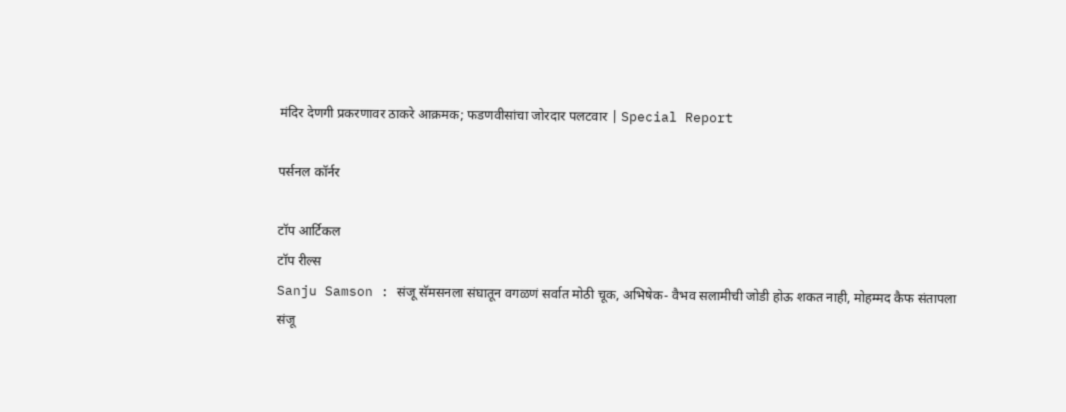मंदिर देणगी प्रकरणावर ठाकरे आक्रमक; फडणवीसांचा जोरदार पलटवार | Special Report

पर्सनल कॉर्नर

टॉप आर्टिकल
टॉप रील्स
Sanju Samson : संजू सॅमसनला संघातून वगळणं सर्वात मोठी चूक, अभिषेक- वैभव सलामीची जोडी होऊ शकत नाही, मोहम्मद कैफ संतापला
संजू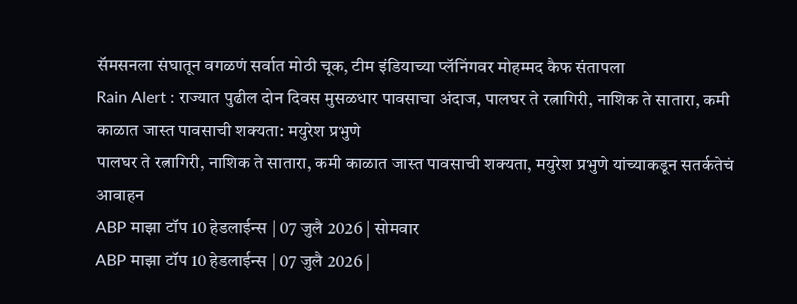सॅमसनला संघातून वगळणं सर्वात मोठी चूक, टीम इंडियाच्या प्लॅनिंगवर मोहम्मद कैफ संतापला
Rain Alert : राज्यात पुढील दोन दिवस मुसळधार पावसाचा अंदाज, पालघर ते रत्नागिरी, नाशिक ते सातारा, कमी काळात जास्त पावसाची शक्यता: मयुरेश प्रभुणे
पालघर ते रत्नागिरी, नाशिक ते सातारा, कमी काळात जास्त पावसाची शक्यता, मयुरेश प्रभुणे यांच्याकडून सतर्कतेचं आवाहन
ABP माझा टॉप 10 हेडलाईन्स | 07 जुलै 2026 | सोमवार
ABP माझा टॉप 10 हेडलाईन्स | 07 जुलै 2026 |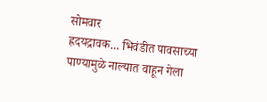सोमवार
ह्रदयद्रावक... भिवंडीत पावसाच्या पाण्यामुळे नाल्यात वाहून गेला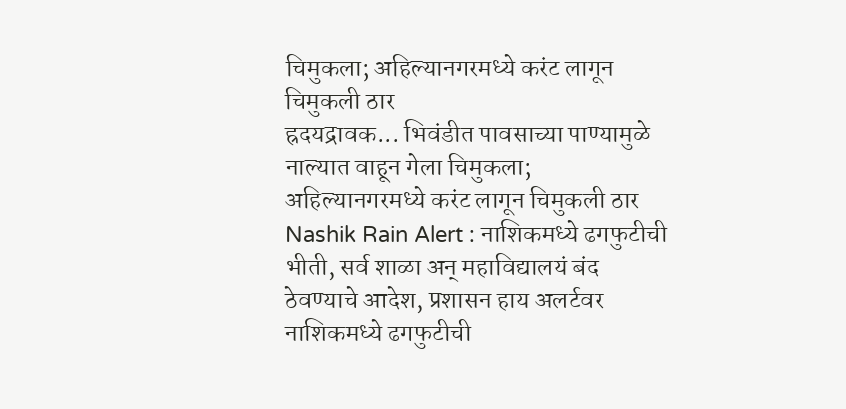चिमुकला; अहिल्यानगरमध्ये करंट लागून चिमुकली ठार
ह्रदयद्रावक... भिवंडीत पावसाच्या पाण्यामुळे नाल्यात वाहून गेला चिमुकला; अहिल्यानगरमध्ये करंट लागून चिमुकली ठार
Nashik Rain Alert : नाशिकमध्ये ढगफुटीची भीती, सर्व शाळा अन् महाविद्यालयं बंद ठेवण्याचे आदेश, प्रशासन हाय अलर्टवर
नाशिकमध्ये ढगफुटीची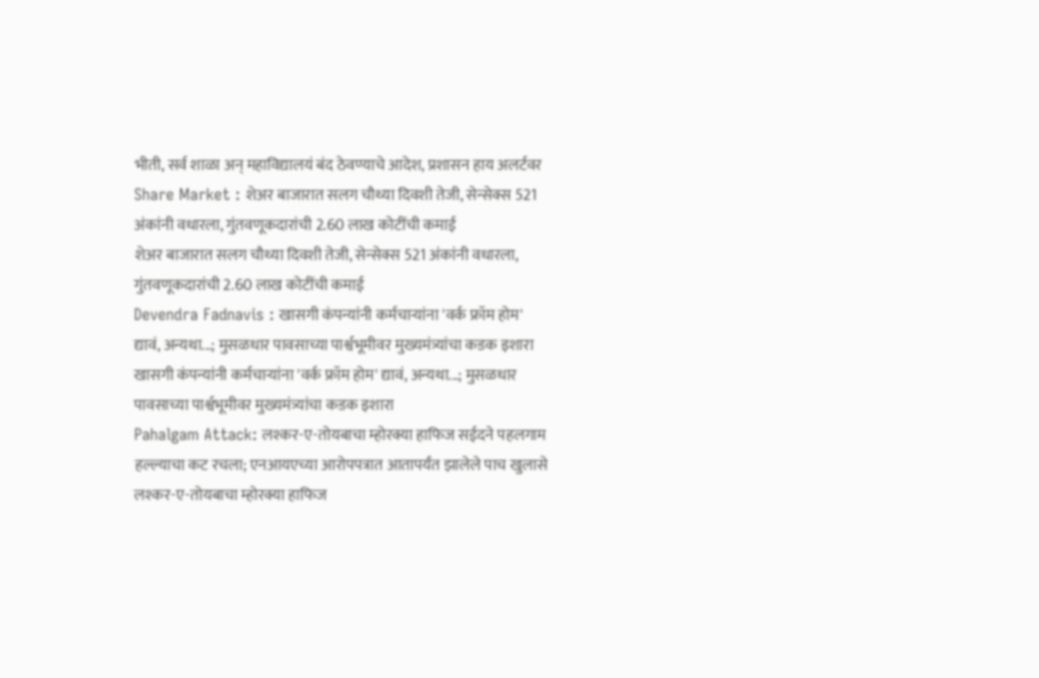भीती, सर्व शाळा अन् महाविद्यालयं बंद ठेवण्याचे आदेश, प्रशासन हाय अलर्टवर
Share Market : शेअर बाजारात सलग चौथ्या दिवशी तेजी, सेन्सेक्स 521 अंकांनी वधारला, गुंतवणूकदारांची 2.60 लाख कोटींची कमाई
शेअर बाजारात सलग चौथ्या दिवशी तेजी, सेन्सेक्स 521 अंकांनी वधारला, गुंतवणूकदारांची 2.60 लाख कोटींची कमाई
Devendra Fadnavis : खासगी कंपन्यांनी कर्मचाऱ्यांना 'वर्क फ्रॉम होम' द्यावं, अन्यथा...; मुसळधार पावसाच्या पार्श्वभूमीवर मुख्यमंत्र्यांचा कडक इशारा
खासगी कंपन्यांनी कर्मचाऱ्यांना 'वर्क फ्रॉम होम' द्यावं, अन्यथा...; मुसळधार पावसाच्या पार्श्वभूमीवर मुख्यमंत्र्यांचा कडक इशारा
Pahalgam Attack: लश्कर-ए-तोयबाचा म्होरक्या हाफिज सईदने पहलगाम हल्ल्याचा कट रचला; एनआयएच्या आरोपपत्रात आतापर्यंत झालेले पाच खुलासे
लश्कर-ए-तोयबाचा म्होरक्या हाफिज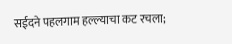सईदने पहलगाम हल्ल्याचा कट रचला;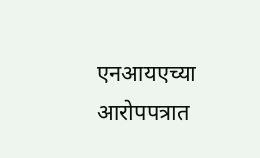एनआयएच्या आरोपपत्रात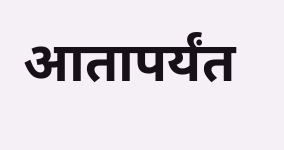आतापर्यंत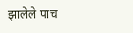झालेले पाच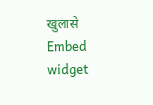खुलासे
Embed widget